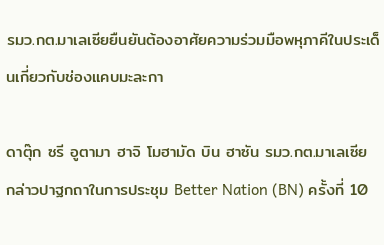รมว.กต.มาเลเซียยืนยันต้องอาศัยความร่วมมือพหุภาคีในประเด็นเกี่ยวกับช่องแคบมะละกา

ดาตุ๊ก ซรี อูตามา ฮาจิ โมฮามัด บิน ฮาซัน รมว.กต.มาเลเซีย กล่าวปาฐกถาในการประชุม Better Nation (BN) ครั้งที่ 10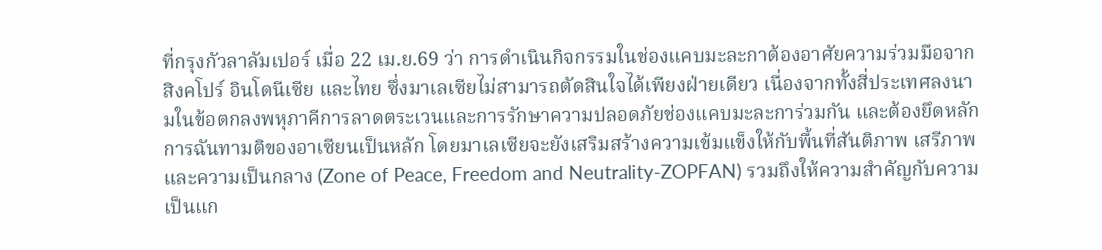ที่กรุงกัวลาลัมเปอร์ เมื่อ 22 เม.ย.69 ว่า การดำเนินกิจกรรมในช่องแคบมะละกาต้องอาศัยความร่วมมือจากสิงคโปร์ อินโดนีเซีย และไทย ซึ่งมาเลเซียไม่สามารถตัดสินใจได้เพียงฝ่ายเดียว เนื่องจากทั้งสี่ประเทศลงนามในข้อตกลงพหุภาคีการลาดตระเวนและการรักษาความปลอดภัยช่องแคบมะละการ่วมกัน และต้องยึดหลักการฉันทามติของอาเซียนเป็นหลัก โดยมาเลเซียจะยังเสริมสร้างความเข้มแข็งให้กับพื้นที่สันติภาพ เสรีภาพ และความเป็นกลาง (Zone of Peace, Freedom and Neutrality-ZOPFAN) รวมถึงให้ความสำคัญกับความเป็นแก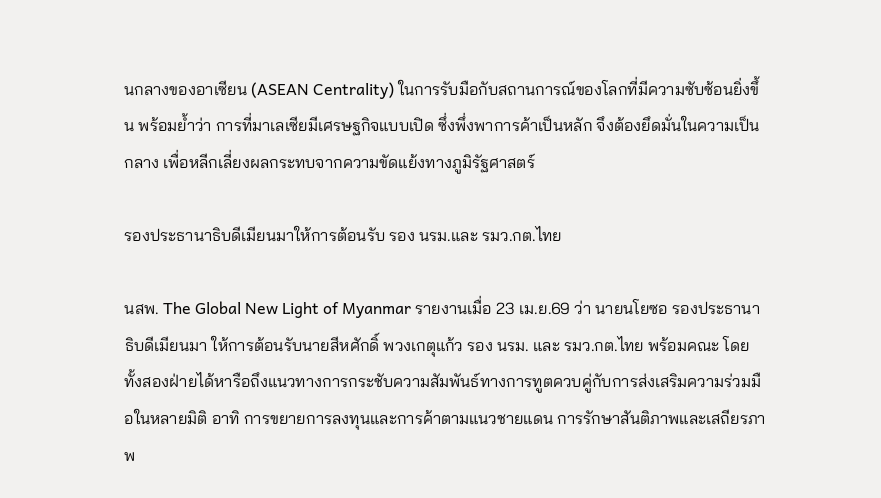นกลางของอาเซียน (ASEAN Centrality) ในการรับมือกับสถานการณ์ของโลกที่มีความซับซ้อนยิ่งขึ้น พร้อมย้ำว่า การที่มาเลเซียมีเศรษฐกิจแบบเปิด ซึ่งพึ่งพาการค้าเป็นหลัก จึงต้องยึดมั่นในความเป็นกลาง เพื่อหลีกเลี่ยงผลกระทบจากความขัดแย้งทางภูมิรัฐศาสตร์

รองประธานาธิบดีเมียนมาให้การต้อนรับ รอง นรม.และ รมว.กต.ไทย

นสพ. The Global New Light of Myanmar รายงานเมื่อ 23 เม.ย.69 ว่า นายนโยซอ รองประธานาธิบดีเมียนมา ให้การต้อนรับนายสีหศักดิ์ พวงเกตุแก้ว รอง นรม. และ รมว.กต.ไทย พร้อมคณะ โดยทั้งสองฝ่ายได้หารือถึงแนวทางการกระชับความสัมพันธ์ทางการทูตควบคู่กับการส่งเสริมความร่วมมือในหลายมิติ อาทิ การขยายการลงทุนและการค้าตามแนวชายแดน การรักษาสันติภาพและเสถียรภาพ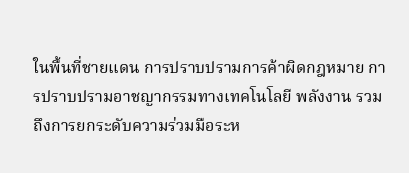ในพื้นที่ชายแดน การปราบปรามการค้าผิดกฎหมาย การปราบปรามอาชญากรรมทางเทคโนโลยี พลังงาน รวมถึงการยกระดับความร่วมมือระห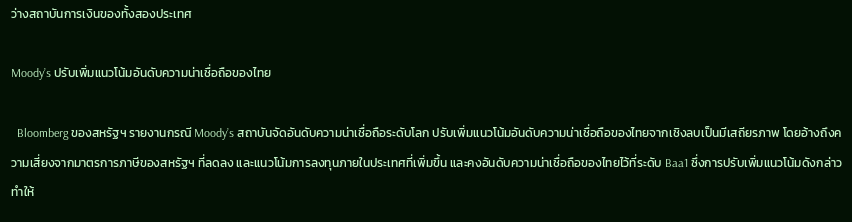ว่างสถาบันการเงินของทั้งสองประเทศ

Moody’s ปรับเพิ่มแนวโน้มอันดับความน่าเชื่อถือของไทย

  Bloomberg ของสหรัฐฯ รายงานกรณี Moody’s สถาบันจัดอันดับความน่าเชื่อถือระดับโลก ปรับเพิ่มแนวโน้มอันดับความน่าเชื่อถือของไทยจากเชิงลบเป็นมีเสถียรภาพ โดยอ้างถึงความเสี่ยงจากมาตรการภาษีของสหรัฐฯ ที่ลดลง และแนวโน้มการลงทุนภายในประเทศที่เพิ่มขึ้น และคงอันดับความน่าเชื่อถือของไทยไว้ที่ระดับ Baa1 ซึ่งการปรับเพิ่มแนวโน้มดังกล่าวทำให้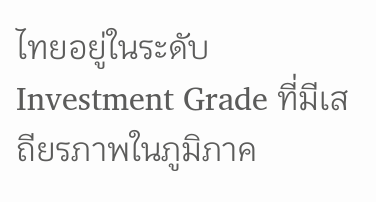ไทยอยู่ในระดับ Investment Grade ที่มีเสถียรภาพในภูมิภาค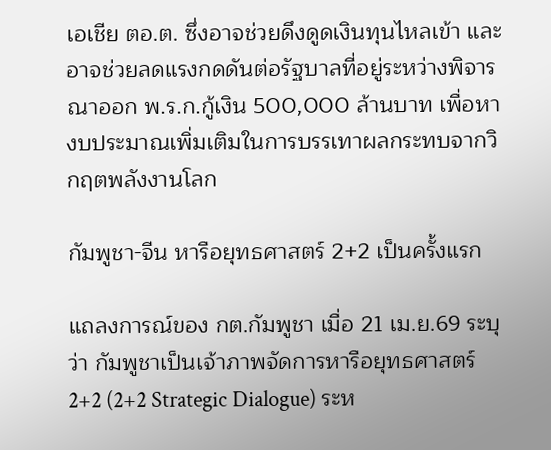เอเชีย ตอ.ต. ซึ่งอาจช่วยดึงดูดเงินทุนไหลเข้า และอาจช่วยลดแรงกดดันต่อรัฐบาลที่อยู่ระหว่างพิจารณาออก พ.ร.ก.กู้เงิน 500,000 ล้านบาท เพื่อหางบประมาณเพิ่มเติมในการบรรเทาผลกระทบจากวิกฤตพลังงานโลก

กัมพูชา-จีน หารือยุทธศาสตร์ 2+2 เป็นครั้งแรก

แถลงการณ์ของ กต.กัมพูชา เมื่อ 21 เม.ย.69 ระบุว่า กัมพูชาเป็นเจ้าภาพจัดการหารือยุทธศาสตร์ 2+2 (2+2 Strategic Dialogue) ระห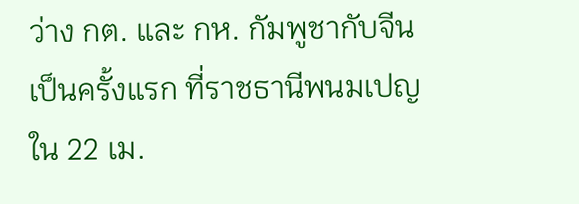ว่าง กต. และ กห. กัมพูชากับจีนเป็นครั้งแรก ที่ราชธานีพนมเปญ ใน 22 เม.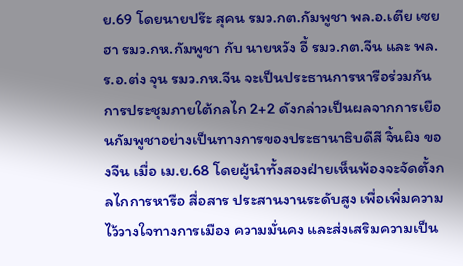ย.69 โดยนายปร๊ะ สุคน รมว.กต.กัมพูชา พล.อ.เตีย เซยฮา รมว.กห.กัมพูชา กับ นายหวัง อี้ รมว.กต.จีน และ พล.ร.อ.ต่ง จุน รมว.กห.จีน จะเป็นประธานการหารือร่วมกัน การประชุมภายใต้กลไก 2+2 ดังกล่าวเป็นผลจากการเยือนกัมพูชาอย่างเป็นทางการของประธานาธิบดีสี จิ้นผิง ของจีน เมื่อ เม.ย.68 โดยผู้นำทั้งสองฝ่ายเห็นพ้องจะจัดตั้งกลไกการหารือ สื่อสาร ประสานงานระดับสูง เพื่อเพิ่มความไว้วางใจทางการเมือง ความมั่นคง และส่งเสริมความเป็น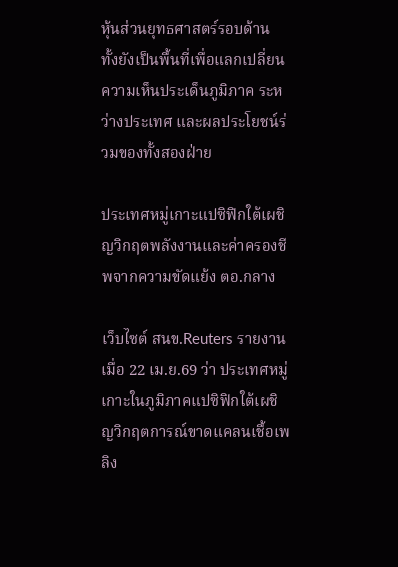หุ้นส่วนยุทธศาสตร์รอบด้าน ทั้งยังเป็นพื้นที่เพื่อแลกเปลี่ยนความเห็นประเด็นภูมิภาค ระหว่างประเทศ และผลประโยชน์ร่วมของทั้งสองฝ่าย

ประเทศหมู่เกาะแปซิฟิกใต้เผชิญวิกฤตพลังงานและค่าครองชีพจากความขัดแย้ง ตอ.กลาง

เว็บไซต์ สนข.Reuters รายงานเมื่อ 22 เม.ย.69 ว่า ประเทศหมู่เกาะในภูมิภาคแปซิฟิกใต้เผชิญวิกฤตการณ์ขาดแคลนเชื้อเพลิง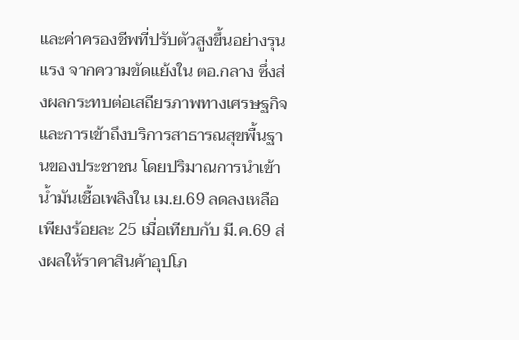และค่าครองชีพที่ปรับตัวสูงขึ้นอย่างรุนแรง จากความขัดแย้งใน ตอ.กลาง ซึ่งส่งผลกระทบต่อเสถียรภาพทางเศรษฐกิจและการเข้าถึงบริการสาธารณสุขพื้นฐานของประชาชน โดยปริมาณการนำเข้าน้ำมันเชื้อเพลิงใน เม.ย.69 ลดลงเหลือเพียงร้อยละ 25 เมื่อเทียบกับ มี.ค.69 ส่งผลให้ราคาสินค้าอุปโภ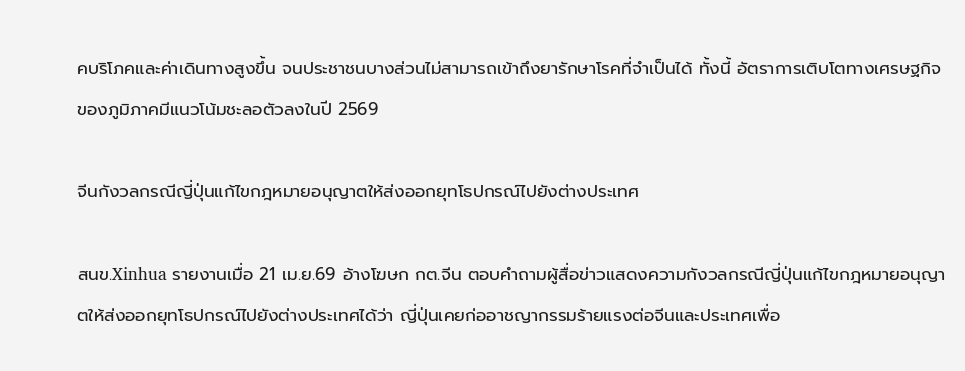คบริโภคและค่าเดินทางสูงขึ้น จนประชาชนบางส่วนไม่สามารถเข้าถึงยารักษาโรคที่จำเป็นได้ ทั้งนี้ อัตราการเติบโตทางเศรษฐกิจของภูมิภาคมีแนวโน้มชะลอตัวลงในปี 2569

จีนกังวลกรณีญี่ปุ่นแก้ไขกฎหมายอนุญาตให้ส่งออกยุทโธปกรณ์ไปยังต่างประเทศ

สนข.Xinhua รายงานเมื่อ 21 เม.ย.69 อ้างโฆษก กต.จีน ตอบคำถามผู้สื่อข่าวแสดงความกังวลกรณีญี่ปุ่นแก้ไขกฎหมายอนุญาตให้ส่งออกยุทโธปกรณ์ไปยังต่างประเทศได้ว่า ญี่ปุ่นเคยก่ออาชญากรรมร้ายแรงต่อจีนและประเทศเพื่อ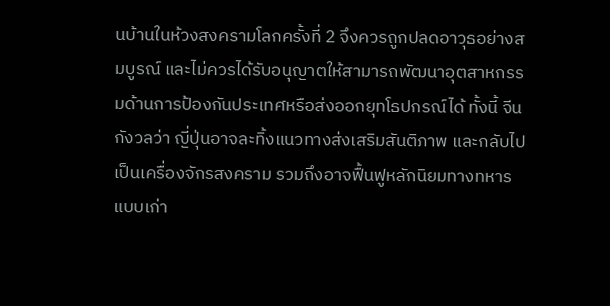นบ้านในห้วงสงครามโลกครั้งที่ 2 จึงควรถูกปลดอาวุธอย่างสมบูรณ์ และไม่ควรได้รับอนุญาตให้สามารถพัฒนาอุตสาหกรรมด้านการป้องกันประเทศหรือส่งออกยุทโธปกรณ์ได้ ทั้งนี้ จีนกังวลว่า ญี่ปุ่นอาจละทิ้งแนวทางส่งเสริมสันติภาพ และกลับไปเป็นเครื่องจักรสงคราม รวมถึงอาจฟื้นฟูหลักนิยมทางทหารแบบเก่า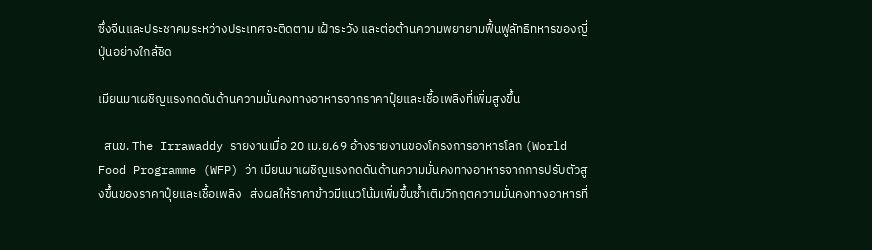ซึ่งจีนและประชาคมระหว่างประเทศจะติดตาม เฝ้าระวัง และต่อต้านความพยายามฟื้นฟูลัทธิทหารของญี่ปุ่นอย่างใกล้ชิด

เมียนมาเผชิญแรงกดดันด้านความมั่นคงทางอาหารจากราคาปุ๋ยและเชื้อเพลิงที่เพิ่มสูงขึ้น

  สนข. The Irrawaddy รายงานเมื่อ 20 เม.ย.69 อ้างรายงานของโครงการอาหารโลก (World Food Programme (WFP) ว่า เมียนมาเผชิญแรงกดดันด้านความมั่นคงทางอาหารจากการปรับตัวสูงขึ้นของราคาปุ๋ยและเชื้อเพลิง   ส่งผลให้ราคาข้าวมีแนวโน้มเพิ่มขึ้นซ้ำเติมวิกฤตความมั่นคงทางอาหารที่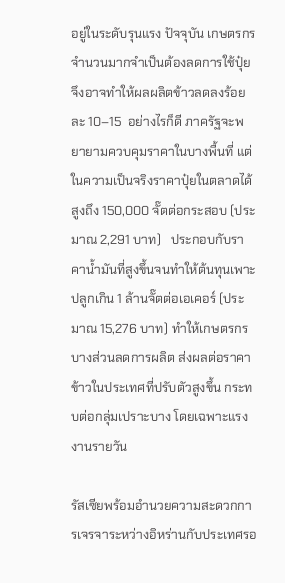อยู่ในระดับรุนแรง ปัจจุบัน เกษตรกรจำนวนมากจำเป็นต้องลดการใช้ปุ๋ย   จึงอาจทำให้ผลผลิตข้าวลดลงร้อยละ 10–15  อย่างไรก็ดี ภาครัฐจะพยายามควบคุมราคาในบางพื้นที่ แต่ในความเป็นจริงราคาปุ๋ยในตลาดได้สูงถึง 150,000 จั๊ตต่อกระสอบ (ประมาณ 2,291 บาท)   ประกอบกับราคาน้ำมันที่สูงขึ้นจนทำให้ต้นทุนเพาะปลูกเกิน 1 ล้านจั๊ตต่อเอเคอร์ (ประมาณ 15,276 บาท) ทำให้เกษตรกรบางส่วนลดการผลิต ส่งผลต่อราคาข้าวในประเทศที่ปรับตัวสูงขึ้น กระทบต่อกลุ่มเปราะบาง โดยเฉพาะแรงงานรายวัน

รัสเซียพร้อมอำนวยความสะดวกการเจรจาระหว่างอิหร่านกับประเทศรอ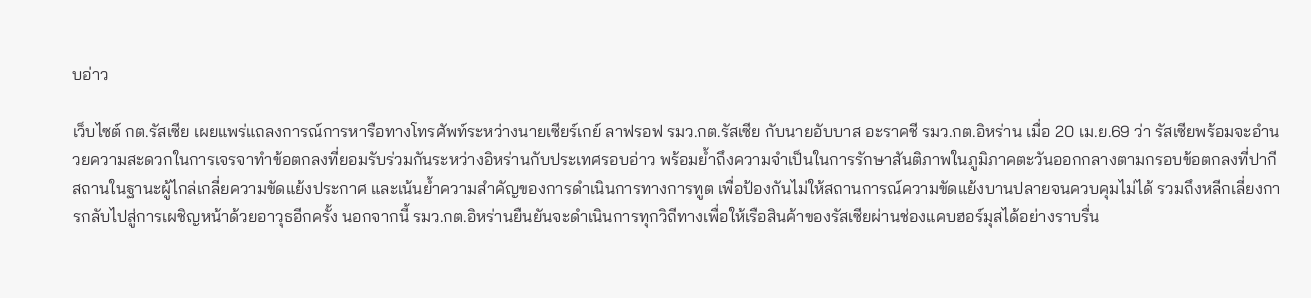บอ่าว

เว็บไซต์ กต.รัสเซีย เผยแพร่แถลงการณ์การหารือทางโทรศัพท์ระหว่างนายเซียร์เกย์ ลาฟรอฟ รมว.กต.รัสเซีย กับนายอับบาส อะราคชี รมว.กต.อิหร่าน เมื่อ 20 เม.ย.69 ว่า รัสเซียพร้อมจะอำนวยความสะดวกในการเจรจาทำข้อตกลงที่ยอมรับร่วมกันระหว่างอิหร่านกับประเทศรอบอ่าว พร้อมย้ำถึงความจำเป็นในการรักษาสันติภาพในภูมิภาคตะวันออกกลางตามกรอบข้อตกลงที่ปากีสถานในฐานะผู้ไกล่เกลี่ยความขัดแย้งประกาศ และเน้นย้ำความสำคัญของการดำเนินการทางการทูต เพื่อป้องกันไม่ให้สถานการณ์ความขัดแย้งบานปลายจนควบคุมไม่ได้ รวมถึงหลีกเลี่ยงการกลับไปสู่การเผชิญหน้าด้วยอาวุธอีกครั้ง นอกจากนี้ รมว.กต.อิหร่านยืนยันจะดำเนินการทุกวิถีทางเพื่อให้เรือสินค้าของรัสเซียผ่านช่องแคบฮอร์มุสได้อย่างราบรื่น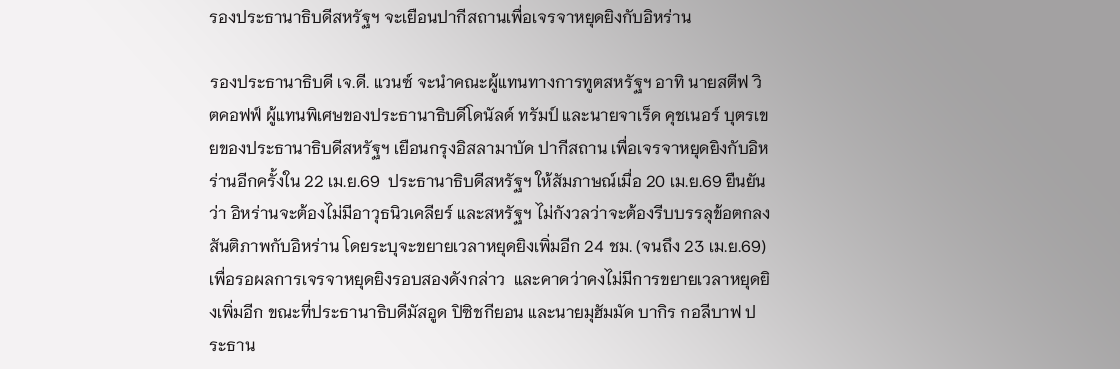รองประธานาธิบดีสหรัฐฯ จะเยือนปากีสถานเพื่อเจรจาหยุดยิงกับอิหร่าน

รองประธานาธิบดี เจ.ดี. แวนซ์ จะนำคณะผู้แทนทางการทูตสหรัฐฯ อาทิ นายสตีฟ วิตคอฟฟ์ ผู้แทนพิเศษของประธานาธิบดีโดนัลด์ ทรัมป์ และนายจาเร็ด คุชเนอร์ บุตรเขยของประธานาธิบดีสหรัฐฯ เยือนกรุงอิสลามาบัด ปากีสถาน เพื่อเจรจาหยุดยิงกับอิหร่านอีกครั้งใน 22 เม.ย.69  ประธานาธิบดีสหรัฐฯ ให้สัมภาษณ์เมื่อ 20 เม.ย.69 ยืนยันว่า อิหร่านจะต้องไม่มีอาวุธนิวเคลียร์ และสหรัฐฯ ไม่กังวลว่าจะต้องรีบบรรลุข้อตกลงสันติภาพกับอิหร่าน โดยระบุจะขยายเวลาหยุดยิงเพิ่มอีก 24 ชม. (จนถึง 23 เม.ย.69) เพื่อรอผลการเจรจาหยุดยิงรอบสองดังกล่าว  และคาดว่าคงไม่มีการขยายเวลาหยุดยิงเพิ่มอีก ขณะที่ประธานาธิบดีมัสอูด ปิซิชกียอน และนายมุฮัมมัด บากิร กอลีบาฟ ประธาน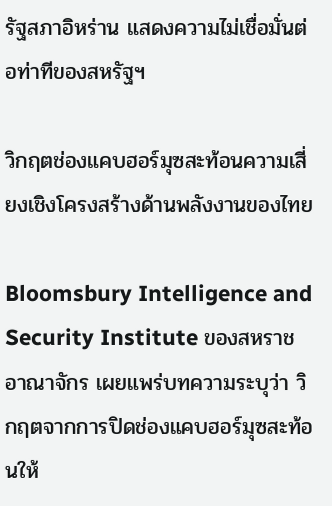รัฐสภาอิหร่าน แสดงความไม่เชื่อมั่นต่อท่าทีของสหรัฐฯ

วิกฤตช่องแคบฮอร์มุซสะท้อนความเสี่ยงเชิงโครงสร้างด้านพลังงานของไทย

Bloomsbury Intelligence and Security Institute ของสหราชอาณาจักร เผยแพร่บทความระบุว่า วิกฤตจากการปิดช่องแคบฮอร์มุซสะท้อนให้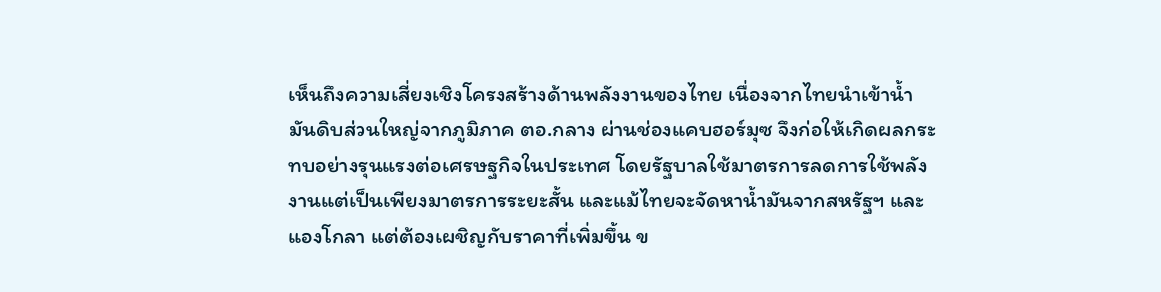เห็นถึงความเสี่ยงเชิงโครงสร้างด้านพลังงานของไทย เนื่องจากไทยนำเข้าน้ำมันดิบส่วนใหญ่จากภูมิภาค ตอ.กลาง ผ่านช่องแคบฮอร์มุซ จึงก่อให้เกิดผลกระทบอย่างรุนแรงต่อเศรษฐกิจในประเทศ โดยรัฐบาลใช้มาตรการลดการใช้พลังงานแต่เป็นเพียงมาตรการระยะสั้น และแม้ไทยจะจัดหาน้ำมันจากสหรัฐฯ และแองโกลา แต่ต้องเผชิญกับราคาที่เพิ่มขึ้น ข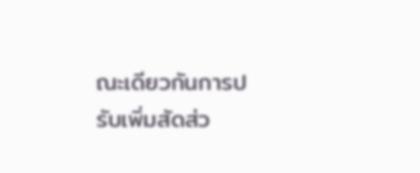ณะเดียวกันการปรับเพิ่มสัดส่ว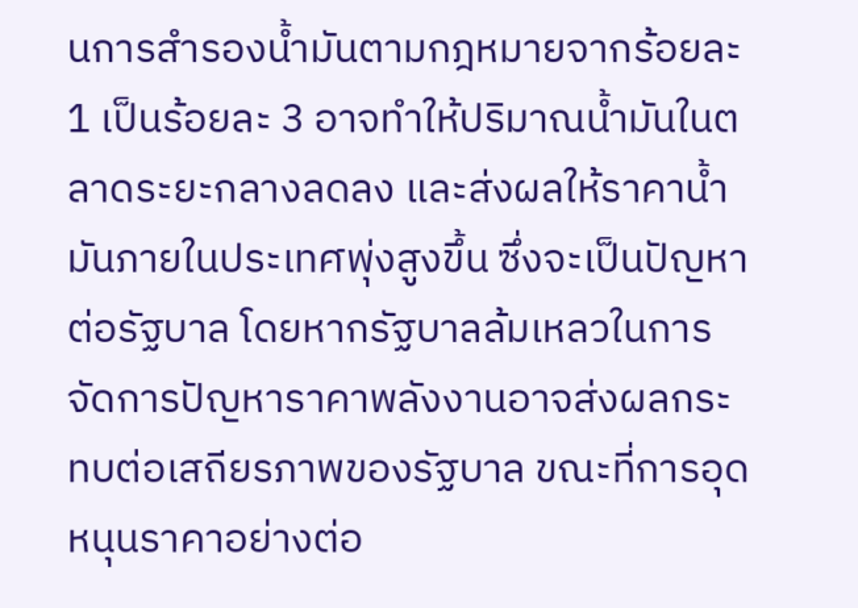นการสำรองน้ำมันตามกฎหมายจากร้อยละ 1 เป็นร้อยละ 3 อาจทำให้ปริมาณน้ำมันในตลาดระยะกลางลดลง และส่งผลให้ราคาน้ำมันภายในประเทศพุ่งสูงขึ้น ซึ่งจะเป็นปัญหาต่อรัฐบาล โดยหากรัฐบาลล้มเหลวในการจัดการปัญหาราคาพลังงานอาจส่งผลกระทบต่อเสถียรภาพของรัฐบาล ขณะที่การอุดหนุนราคาอย่างต่อ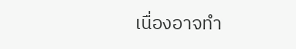เนื่องอาจทำ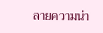ลายความน่า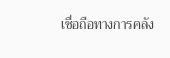เชื่อถือทางการคลัง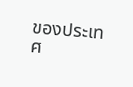ของประเทศ